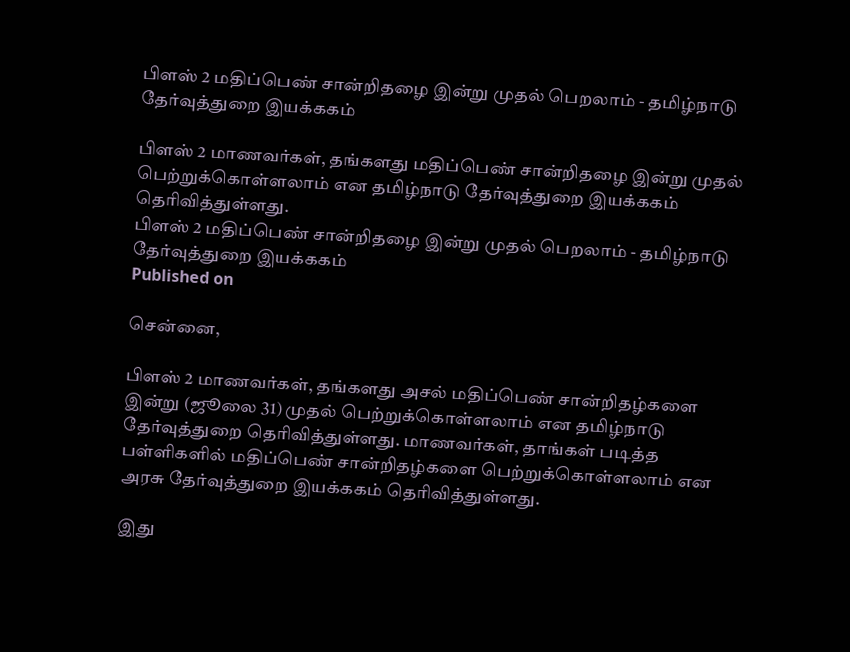பிளஸ் 2 மதிப்பெண் சான்றிதழை இன்று முதல் பெறலாம் - தமிழ்நாடு தேர்வுத்துறை இயக்ககம்

பிளஸ் 2 மாணவர்கள், தங்களது மதிப்பெண் சான்றிதழை இன்று முதல் பெற்றுக்கொள்ளலாம் என தமிழ்நாடு தேர்வுத்துறை இயக்ககம் தெரிவித்துள்ளது.
பிளஸ் 2 மதிப்பெண் சான்றிதழை இன்று முதல் பெறலாம் - தமிழ்நாடு தேர்வுத்துறை இயக்ககம்
Published on

சென்னை,

பிளஸ் 2 மாணவர்கள், தங்களது அசல் மதிப்பெண் சான்றிதழ்களை இன்று (ஜூலை 31) முதல் பெற்றுக்கொள்ளலாம் என தமிழ்நாடு தேர்வுத்துறை தெரிவித்துள்ளது. மாணவர்கள், தாங்கள் படித்த பள்ளிகளில் மதிப்பெண் சான்றிதழ்களை பெற்றுக்கொள்ளலாம் என அரசு தேர்வுத்துறை இயக்ககம் தெரிவித்துள்ளது.

இது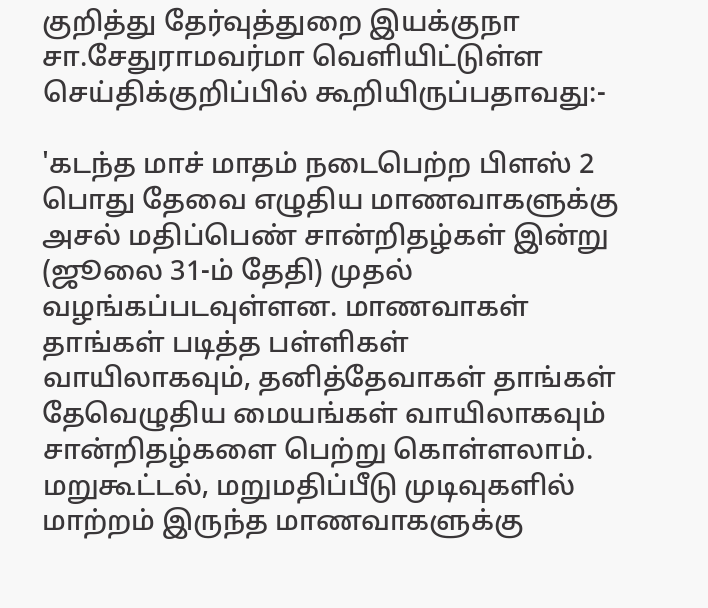குறித்து தேர்வுத்துறை இயக்குநா சா.சேதுராமவர்மா வெளியிட்டுள்ள செய்திக்குறிப்பில் கூறியிருப்பதாவது:-

'கடந்த மாச் மாதம் நடைபெற்ற பிளஸ் 2 பொது தேவை எழுதிய மாணவாகளுக்கு அசல் மதிப்பெண் சான்றிதழ்கள் இன்று (ஜூலை 31-ம் தேதி) முதல் வழங்கப்படவுள்ளன. மாணவாகள் தாங்கள் படித்த பள்ளிகள் வாயிலாகவும், தனித்தேவாகள் தாங்கள் தேவெழுதிய மையங்கள் வாயிலாகவும் சான்றிதழ்களை பெற்று கொள்ளலாம். மறுகூட்டல், மறுமதிப்பீடு முடிவுகளில் மாற்றம் இருந்த மாணவாகளுக்கு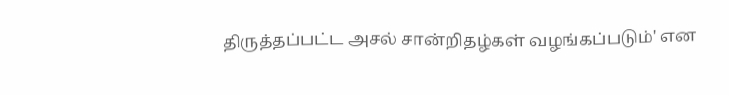திருத்தப்பட்ட அசல் சான்றிதழ்கள் வழங்கப்படும்' என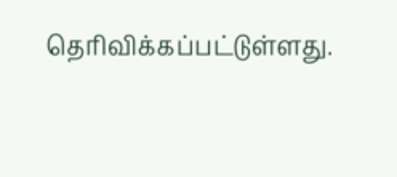தெரிவிக்கப்பட்டுள்ளது.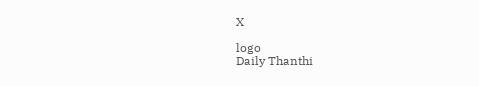X

logo
Daily Thanthi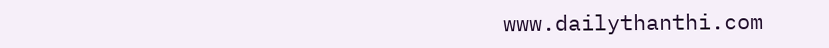www.dailythanthi.com